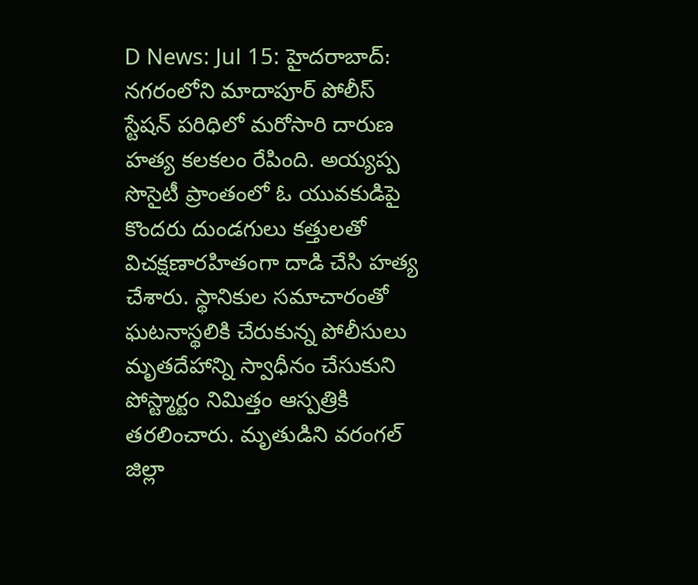D News: Jul 15: హైదరాబాద్: నగరంలోని మాదాపూర్ పోలీస్ స్టేషన్ పరిధిలో మరోసారి దారుణ హత్య కలకలం రేపింది. అయ్యప్ప సొసైటీ ప్రాంతంలో ఓ యువకుడిపై కొందరు దుండగులు కత్తులతో విచక్షణారహితంగా దాడి చేసి హత్య చేశారు. స్థానికుల సమాచారంతో ఘటనాస్థలికి చేరుకున్న పోలీసులు మృతదేహాన్ని స్వాధీనం చేసుకుని పోస్ట్మార్టం నిమిత్తం ఆస్పత్రికి తరలించారు. మృతుడిని వరంగల్ జిల్లా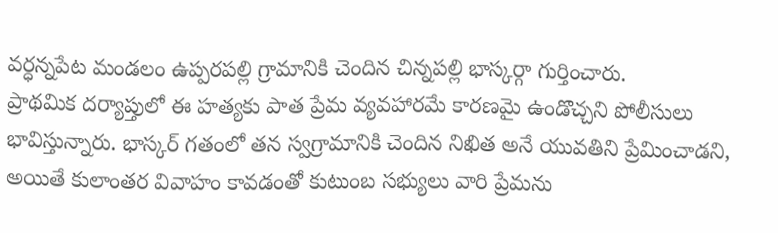వర్ధన్నపేట మండలం ఉప్పరపల్లి గ్రామానికి చెందిన చిన్నపల్లి భాస్కర్గా గుర్తించారు.
ప్రాథమిక దర్యాప్తులో ఈ హత్యకు పాత ప్రేమ వ్యవహారమే కారణమై ఉండొచ్చని పోలీసులు భావిస్తున్నారు. భాస్కర్ గతంలో తన స్వగ్రామానికి చెందిన నిఖిత అనే యువతిని ప్రేమించాడని, అయితే కులాంతర వివాహం కావడంతో కుటుంబ సభ్యులు వారి ప్రేమను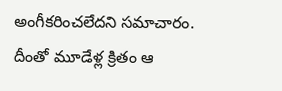అంగీకరించలేదని సమాచారం. దీంతో మూడేళ్ల క్రితం ఆ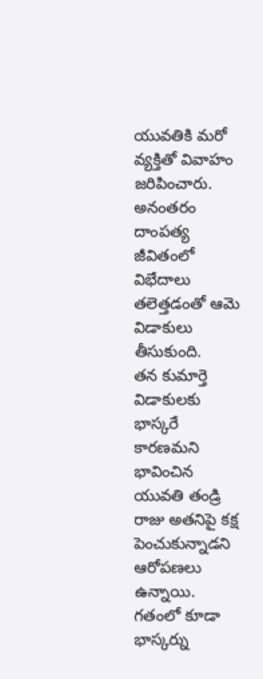యువతికి మరో వ్యక్తితో వివాహం జరిపించారు. అనంతరం దాంపత్య జీవితంలో విభేదాలు తలెత్తడంతో ఆమె విడాకులు తీసుకుంది.
తన కుమార్తె విడాకులకు భాస్కరే కారణమని భావించిన యువతి తండ్రి రాజు అతనిపై కక్ష పెంచుకున్నాడని ఆరోపణలు ఉన్నాయి. గతంలో కూడా భాస్కర్ను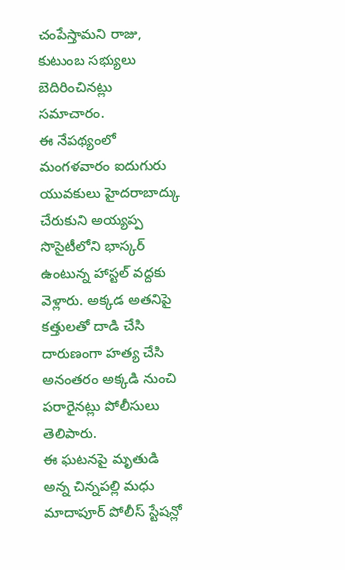చంపేస్తామని రాజు, కుటుంబ సభ్యులు బెదిరించినట్లు సమాచారం.
ఈ నేపథ్యంలో మంగళవారం ఐదుగురు యువకులు హైదరాబాద్కు చేరుకుని అయ్యప్ప సొసైటీలోని భాస్కర్ ఉంటున్న హాస్టల్ వద్దకు వెళ్లారు. అక్కడ అతనిపై కత్తులతో దాడి చేసి దారుణంగా హత్య చేసి అనంతరం అక్కడి నుంచి పరారైనట్లు పోలీసులు తెలిపారు.
ఈ ఘటనపై మృతుడి అన్న చిన్నపల్లి మధు మాదాపూర్ పోలీస్ స్టేషన్లో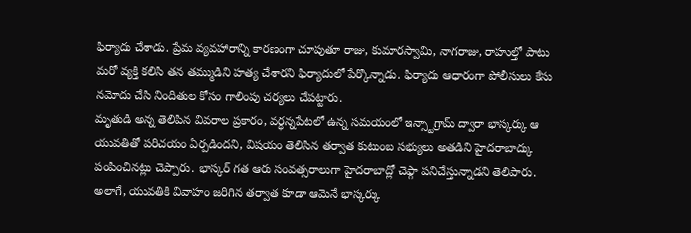ఫిర్యాదు చేశాడు. ప్రేమ వ్యవహారాన్ని కారణంగా చూపుతూ రాజు, కుమారస్వామి, నాగరాజు, రాహుల్తో పాటు మరో వ్యక్తి కలిసి తన తమ్ముడిని హత్య చేశారని ఫిర్యాదులో పేర్కొన్నాడు. ఫిర్యాదు ఆధారంగా పోలీసులు కేసు నమోదు చేసి నిందితుల కోసం గాలింపు చర్యలు చేపట్టారు.
మృతుడి అన్న తెలిపిన వివరాల ప్రకారం, వర్ధన్నపేటలో ఉన్న సమయంలో ఇన్స్టాగ్రామ్ ద్వారా భాస్కర్కు ఆ యువతితో పరిచయం ఏర్పడిందని, విషయం తెలిసిన తర్వాత కుటుంబ సభ్యులు అతడిని హైదరాబాద్కు పంపించినట్లు చెప్పారు. భాస్కర్ గత ఆరు సంవత్సరాలుగా హైదరాబాద్లో చెఫ్గా పనిచేస్తున్నాడని తెలిపారు.
అలాగే, యువతికి వివాహం జరిగిన తర్వాత కూడా ఆమెనే భాస్కర్కు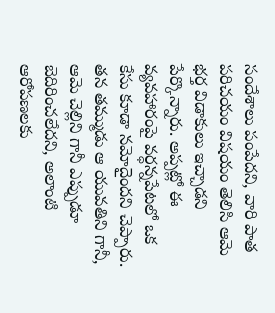సందేశాలు పంపేదని, వారి పాత పరిచయం విషయం తెలిసి ఆమె భర్త విడాకులు ఇచ్చాడని పేర్కొన్నారు. అప్పట్లో ఈ వ్యవహారంపై వర్ధన్నపేటలో ఒక కేసు కూడా నమోదైందని చెప్పారు.
తన తమ్ముడు ఆ యువతిని గానీ, ఆమె చెల్లిని గానీ ఎప్పుడూ బెదిరించలేదని, అలాంటి ఆరోపణలకు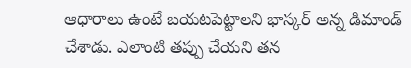ఆధారాలు ఉంటే బయటపెట్టాలని భాస్కర్ అన్న డిమాండ్ చేశాడు. ఎలాంటి తప్పు చేయని తన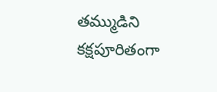తమ్ముడిని కక్షపూరితంగా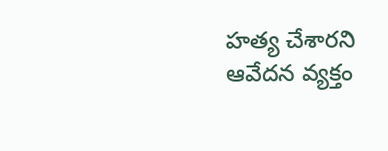హత్య చేశారని ఆవేదన వ్యక్తం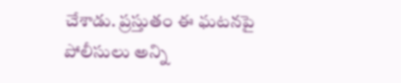చేశాడు. ప్రస్తుతం ఈ ఘటనపై పోలీసులు అన్ని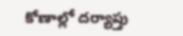కోణాల్లో దర్యాప్తు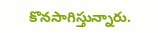కొనసాగిస్తున్నారు.